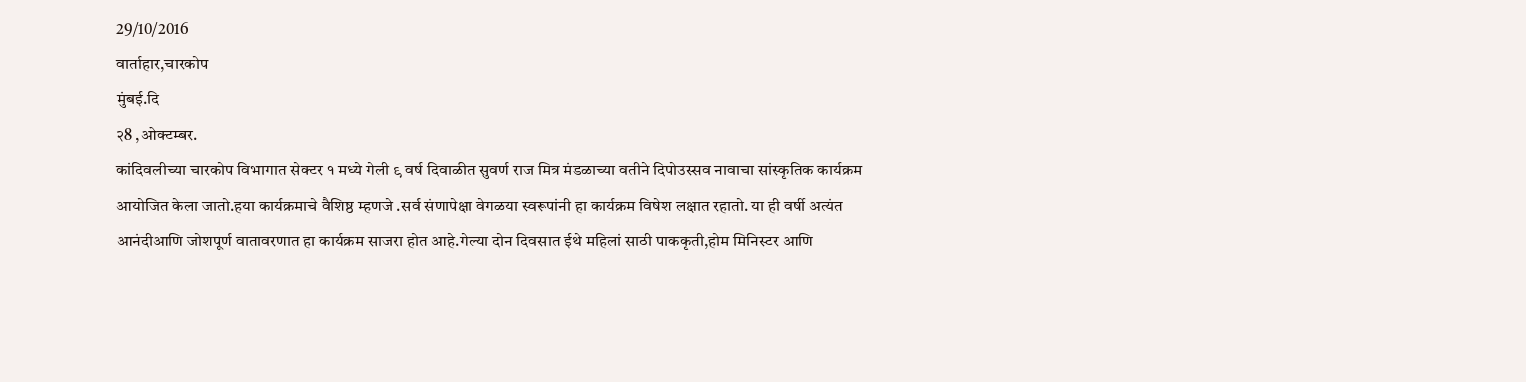29/10/2016
वार्ताहार,चारकोप
मुंबई.दि
२8 ,ओक्टम्बर.
कांदिवलीच्या चारकोप विभागात सेक्टर १ मध्ये गेली ९ वर्ष दिवाळीत सुवर्ण राज मित्र मंडळाच्या वतीने दिपोउस्सव नावाचा सांस्कृतिक कार्यक्रम आयोजित केला जातो.हया कार्यक्रमाचे वैशिष्ठ म्हणजे .सर्व संणापेक्षा वेगळया स्वरूपांनी हा कार्यक्रम विषेश लक्षात रहातो. या ही वर्षी अत्यंत आनंदीआणि जोशपूर्ण वातावरणात हा कार्यक्रम साजरा होत आहे.गेल्या दोन दिवसात ईथे महिलां साठी पाककृती,होम मिनिस्टर आणि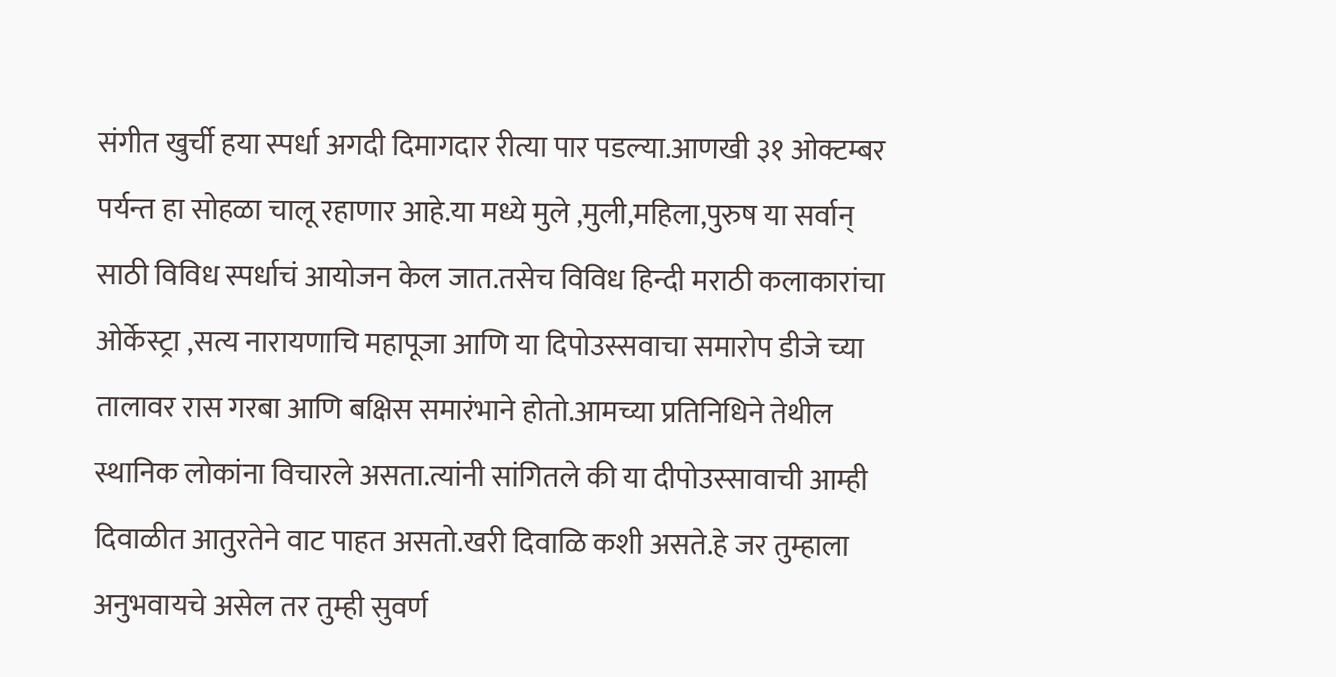संगीत खुर्ची हया स्पर्धा अगदी दिमागदार रीत्या पार पडल्या.आणखी ३१ ओक्टम्बर पर्यन्त हा सोहळा चालू रहाणार आहे.या मध्ये मुले ,मुली,महिला,पुरुष या सर्वान् साठी विविध स्पर्धाचं आयोजन केल जात.तसेच विविध हिन्दी मराठी कलाकारांचा ओर्केस्ट्रा ,सत्य नारायणाचि महापूजा आणि या दिपोउस्सवाचा समारोप डीजे च्या तालावर रास गरबा आणि बक्षिस समारंभाने होतो.आमच्या प्रतिनिधिने तेथील स्थानिक लोकांना विचारले असता.त्यांनी सांगितले की या दीपोउस्सावाची आम्ही दिवाळीत आतुरतेने वाट पाहत असतो.खरी दिवाळि कशी असते.हे जर तुम्हाला अनुभवायचे असेल तर तुम्ही सुवर्ण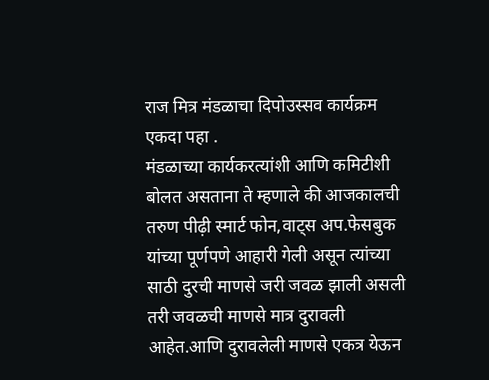राज मित्र मंडळाचा दिपोउस्सव कार्यक्रम एकदा पहा .
मंडळाच्या कार्यकरत्यांशी आणि कमिटीशी बोलत असताना ते म्हणाले की आजकालची तरुण पीढ़ी स्मार्ट फोन,वाट्स अप.फेसबुक यांच्या पूर्णपणे आहारी गेली असून त्यांच्या साठी दुरची माणसे जरी जवळ झाली असली तरी जवळची माणसे मात्र दुरावली आहेत.आणि दुरावलेली माणसे एकत्र येऊन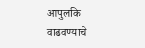आपुलकि वाढवण्याचे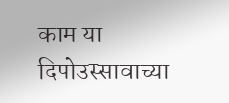काम या दिपोउस्सावाच्या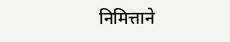निमित्ताने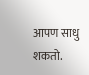आपण साधु शकतो.